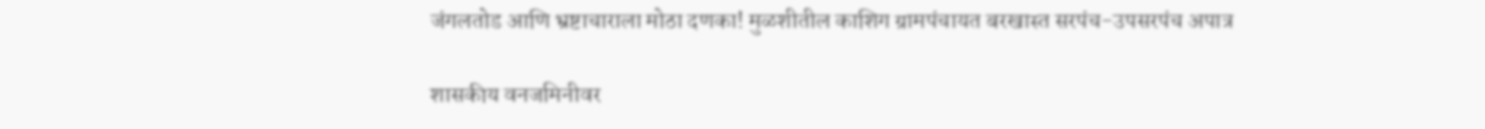जंगलतोड आणि भ्रष्टाचाराला मोठा दणका! मुळशीतील काशिग ग्रामपंचायत बरखास्त सरपंच-उपसरपंच अपात्र

शासकीय वनजमिनीवर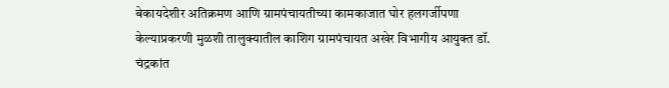बेकायदेशीर अतिक्रमण आणि ग्रामपंचायतीच्या कामकाजात घोर हलगर्जीपणा केल्याप्रकरणी मुळशी तालुक्यातील काशिग ग्रामपंचायत अखेर विभागीय आयुक्त डॉ. चंद्रकांत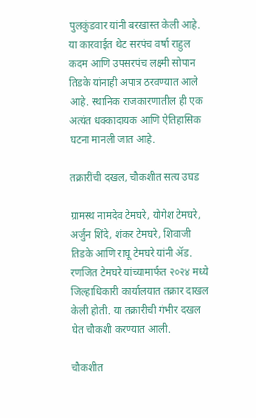पुलकुंडवार यांनी बरखास्त केली आहे. या कारवाईत थेट सरपंच वर्षा राहुल कदम आणि उपसरपंच लक्ष्मी सोपान तिडके यांनाही अपात्र ठरवण्यात आले आहे. स्थानिक राजकारणातील ही एक अत्यंत धक्कादायक आणि ऐतिहासिक घटना मानली जात आहे.

तक्रारींची दखल, चौकशीत सत्य उघड

ग्रामस्थ नामदेव टेमघरे, योगेश टेमघरे, अर्जुन शिंदे, शंकर टेमघरे, शिवाजी तिडके आणि राघू टेमघरे यांनी ॲड. रणजित टेमघरे यांच्यामार्फत २०२४ मध्ये जिल्हाधिकारी कार्यालयात तक्रार दाखल केली होती. या तक्रारीची गंभीर दखल घेत चौकशी करण्यात आली.

चौकशीत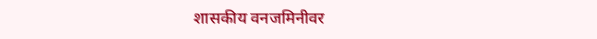शासकीय वनजमिनीवर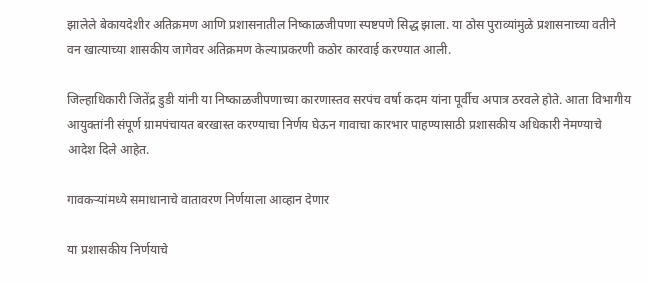झालेले बेकायदेशीर अतिक्रमण आणि प्रशासनातील निष्काळजीपणा स्पष्टपणे सिद्ध झाला. या ठोस पुराव्यांमुळे प्रशासनाच्या वतीने वन खात्याच्या शासकीय जागेवर अतिक्रमण केल्याप्रकरणी कठोर कारवाई करण्यात आली.

जिल्हाधिकारी जितेंद्र डुडी यांनी या निष्काळजीपणाच्या कारणास्तव सरपंच वर्षा कदम यांना पूर्वीच अपात्र ठरवले होते. आता विभागीय आयुक्तांनी संपूर्ण ग्रामपंचायत बरखास्त करण्याचा निर्णय घेऊन गावाचा कारभार पाहण्यासाठी प्रशासकीय अधिकारी नेमण्याचे आदेश दिले आहेत.

गावकऱ्यांमध्ये समाधानाचे वातावरण निर्णयाला आव्हान देणार

या प्रशासकीय निर्णयाचे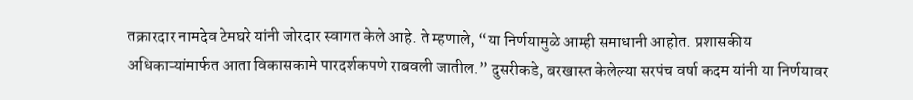तक्रारदार नामदेव टेमघरे यांनी जोरदार स्वागत केले आहे. ते म्हणाले, “या निर्णयामुळे आम्ही समाधानी आहोत. प्रशासकीय अधिकाऱ्यांमार्फत आता विकासकामे पारदर्शकपणे राबवली जातील.” दुसरीकडे, बरखास्त केलेल्या सरपंच वर्षा कदम यांनी या निर्णयावर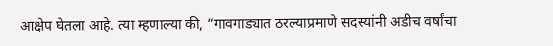आक्षेप घेतला आहे. त्या म्हणाल्या की, “गावगाड्यात ठरल्याप्रमाणे सदस्यांनी अडीच वर्षांचा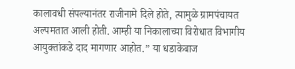कालावधी संपल्यानंतर राजीनामे दिले होते, त्यामुळे ग्रामपंचायत अल्पमतात आली होती. आम्ही या निकालाच्या विरोधात विभागीय आयुक्तांकडे दाद मागणार आहोत.” या धडाकेबाज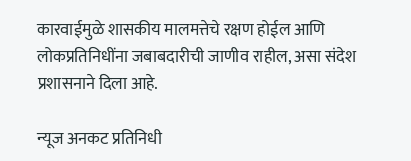कारवाईमुळे शासकीय मालमत्तेचे रक्षण होईल आणि लोकप्रतिनिधींना जबाबदारीची जाणीव राहील, असा संदेश प्रशासनाने दिला आहे.

न्यूज अनकट प्रतिनिधी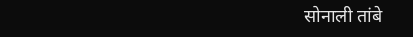सोनाली तांबे